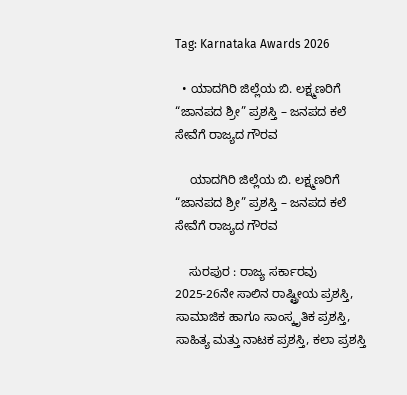Tag: Karnataka Awards 2026

  • ಯಾದಗಿರಿ ಜಿಲ್ಲೆಯ ಬಿ. ಲಕ್ಷ್ಮಣರಿಗೆ “ಜಾನಪದ ಶ್ರೀ” ಪ್ರಶಸ್ತಿ – ಜನಪದ ಕಲೆ ಸೇವೆಗೆ ರಾಜ್ಯದ ಗೌರವ

    ಯಾದಗಿರಿ ಜಿಲ್ಲೆಯ ಬಿ. ಲಕ್ಷ್ಮಣರಿಗೆ “ಜಾನಪದ ಶ್ರೀ” ಪ್ರಶಸ್ತಿ – ಜನಪದ ಕಲೆ ಸೇವೆಗೆ ರಾಜ್ಯದ ಗೌರವ

    ಸುರಪುರ : ರಾಜ್ಯ ಸರ್ಕಾರವು 2025-26ನೇ ಸಾಲಿನ ರಾಷ್ಟ್ರೀಯ ಪ್ರಶಸ್ತಿ, ಸಾಮಾಜಿಕ ಹಾಗೂ ಸಾಂಸ್ಕೃತಿಕ ಪ್ರಶಸ್ತಿ, ಸಾಹಿತ್ಯ ಮತ್ತು ನಾಟಕ ಪ್ರಶಸ್ತಿ, ಕಲಾ ಪ್ರಶಸ್ತಿ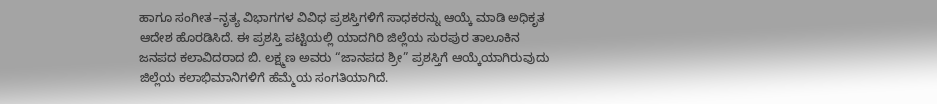ಹಾಗೂ ಸಂಗೀತ–ನೃತ್ಯ ವಿಭಾಗಗಳ ವಿವಿಧ ಪ್ರಶಸ್ತಿಗಳಿಗೆ ಸಾಧಕರನ್ನು ಆಯ್ಕೆ ಮಾಡಿ ಅಧಿಕೃತ ಆದೇಶ ಹೊರಡಿಸಿದೆ. ಈ ಪ್ರಶಸ್ತಿ ಪಟ್ಟಿಯಲ್ಲಿ ಯಾದಗಿರಿ ಜಿಲ್ಲೆಯ ಸುರಪುರ ತಾಲೂಕಿನ ಜನಪದ ಕಲಾವಿದರಾದ ಬಿ. ಲಕ್ಷ್ಮಣ ಅವರು “ಜಾನಪದ ಶ್ರೀ” ಪ್ರಶಸ್ತಿಗೆ ಆಯ್ಕೆಯಾಗಿರುವುದು ಜಿಲ್ಲೆಯ ಕಲಾಭಿಮಾನಿಗಳಿಗೆ ಹೆಮ್ಮೆಯ ಸಂಗತಿಯಾಗಿದೆ.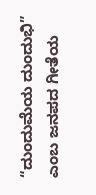“ದುಂದುಮೆಯ ದುಂದುಭಿ” ಎಂಬ ಜನಪದ ಗೀತೆಯ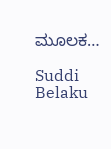ಮೂಲಕ…

Suddi Belaku